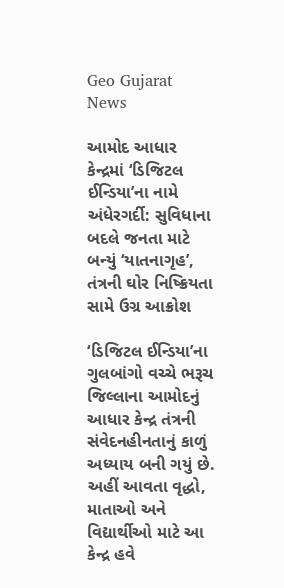Geo Gujarat News

આમોદ આધાર કેન્દ્રમાં ‘ડિજિટલ ઈન્ડિયા’ના નામે અંધેરગર્દી: સુવિધાના બદલે જનતા માટે બન્યું ‘યાતનાગૃહ’, તંત્રની ઘોર નિષ્ક્રિયતા સામે ઉગ્ર આક્રોશ

‘ડિજિટલ ઈન્ડિયા’ના ગુલબાંગો વચ્ચે ભરૂચ જિલ્લાના આમોદનું આધાર કેન્દ્ર તંત્રની સંવેદનહીનતાનું કાળું અધ્યાય બની ગયું છે. અહીં આવતા વૃદ્ધો, માતાઓ અને વિદ્યાર્થીઓ માટે આ કેન્દ્ર હવે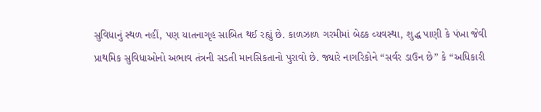સુવિધાનું સ્થળ નહીં, પણ યાતનાગૃહ સાબિત થઈ રહ્યું છે. કાળઝાળ ગરમીમાં બેઠક વ્યવસ્થા, શુદ્ધ પાણી કે પંખા જેવી પ્રાથમિક સુવિધાઓનો અભાવ તંત્રની સડતી માનસિકતાનો પુરાવો છે. જ્યારે નાગરિકોને “સર્વર ડાઉન છે” કે “અધિકારી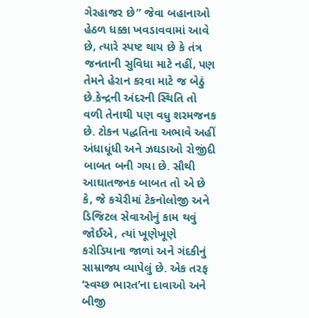ગેરહાજર છે” જેવા બહાનાઓ હેઠળ ધક્કા ખવડાવવામાં આવે છે, ત્યારે સ્પષ્ટ થાય છે કે તંત્ર જનતાની સુવિધા માટે નહીં, પણ તેમને હેરાન કરવા માટે જ બેઠું છે.કેન્દ્રની અંદરની સ્થિતિ તો વળી તેનાથી પણ વધુ શરમજનક છે. ટોકન પદ્ધતિના અભાવે અહીં અંધાધૂંધી અને ઝઘડાઓ રોજીંદી બાબત બની ગયા છે. સૌથી આઘાતજનક બાબત તો એ છે કે, જે કચેરીમાં ટેકનોલોજી અને ડિજિટલ સેવાઓનું કામ થવું જોઈએ, ત્યાં ખૂણેખૂણે કરોડિયાના જાળાં અને ગંદકીનું સામ્રાજ્ય વ્યાપેલું છે. એક તરફ ‘સ્વચ્છ ભારત’ના દાવાઓ અને બીજી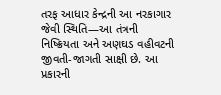તરફ આધાર કેન્દ્રની આ નરકાગાર જેવી સ્થિતિ—આ તંત્રની નિષ્ક્રિયતા અને અણઘડ વહીવટની જીવતી-જાગતી સાક્ષી છે. આ પ્રકારની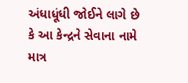અંધાધૂંધી જોઈને લાગે છે કે આ કેન્દ્રને સેવાના નામે માત્ર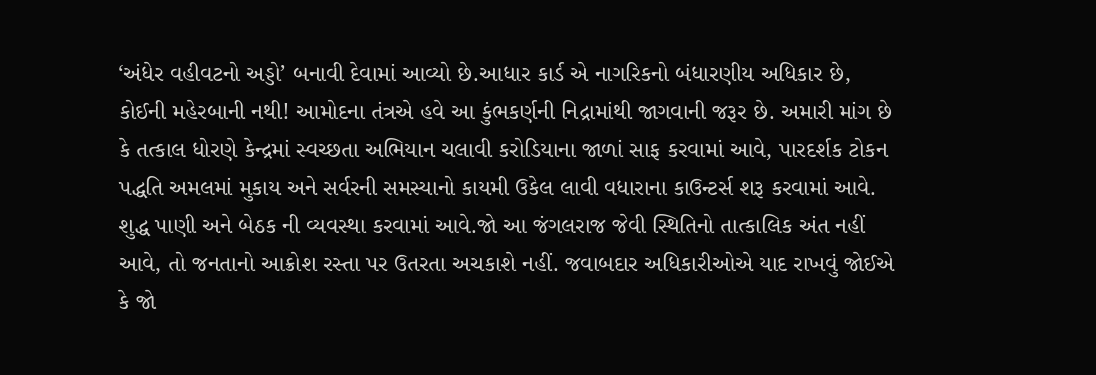‘અંધેર વહીવટનો અડ્ડો’ બનાવી દેવામાં આવ્યો છે.આધાર કાર્ડ એ નાગરિકનો બંધારણીય અધિકાર છે, કોઈની મહેરબાની નથી! આમોદના તંત્રએ હવે આ કુંભકર્ણની નિદ્રામાંથી જાગવાની જરૂર છે. અમારી માંગ છે કે તત્કાલ ધોરણે કેન્દ્રમાં સ્વચ્છતા અભિયાન ચલાવી કરોડિયાના જાળાં સાફ કરવામાં આવે, પારદર્શક ટોકન પદ્ધતિ અમલમાં મુકાય અને સર્વરની સમસ્યાનો કાયમી ઉકેલ લાવી વધારાના કાઉન્ટર્સ શરૂ કરવામાં આવે. શુદ્ધ પાણી અને બેઠક ની વ્યવસ્થા કરવામાં આવે.જો આ જંગલરાજ જેવી સ્થિતિનો તાત્કાલિક અંત નહીં આવે, તો જનતાનો આક્રોશ રસ્તા પર ઉતરતા અચકાશે નહીં. જવાબદાર અધિકારીઓએ યાદ રાખવું જોઈએ કે જો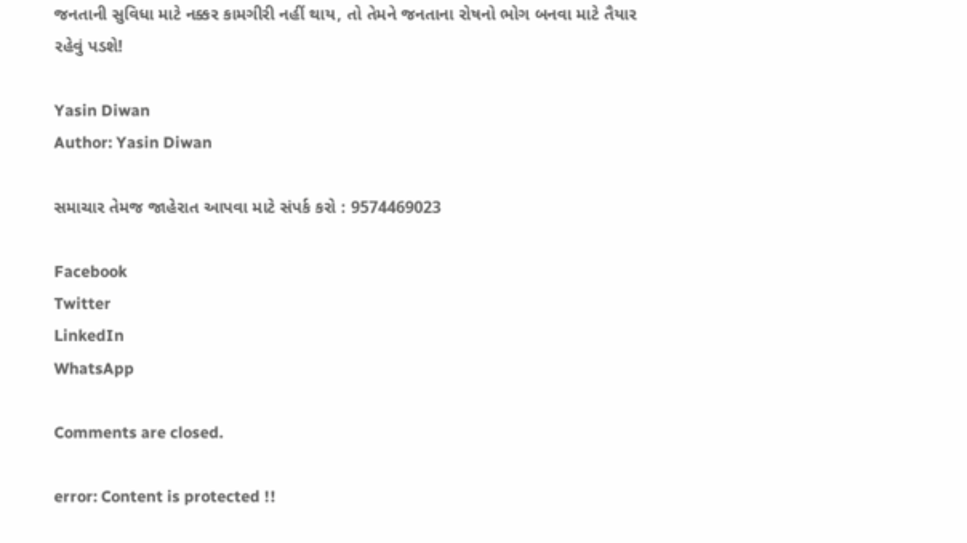જનતાની સુવિધા માટે નક્કર કામગીરી નહીં થાય, તો તેમને જનતાના રોષનો ભોગ બનવા માટે તૈયાર રહેવું પડશે!

Yasin Diwan
Author: Yasin Diwan

સમાચાર તેમજ જાહેરાત આપવા માટે સંપર્ક કરો : 9574469023

Facebook
Twitter
LinkedIn
WhatsApp

Comments are closed.

error: Content is protected !!